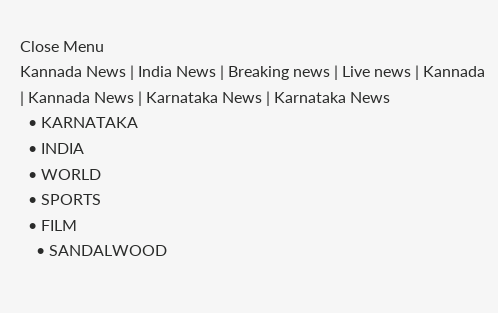Close Menu
Kannada News | India News | Breaking news | Live news | Kannada  | Kannada News | Karnataka News | Karnataka News
  • KARNATAKA
  • INDIA
  • WORLD
  • SPORTS
  • FILM
    • SANDALWOOD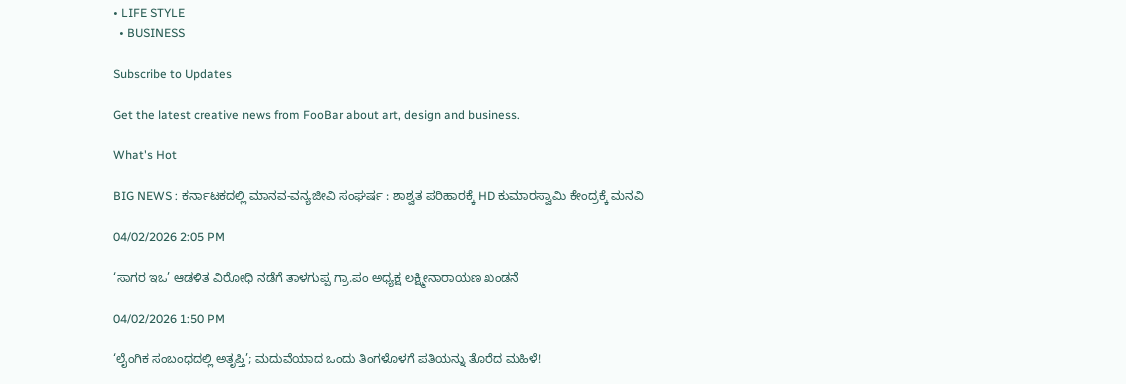• LIFE STYLE
  • BUSINESS

Subscribe to Updates

Get the latest creative news from FooBar about art, design and business.

What's Hot

BIG NEWS : ಕರ್ನಾಟಕದಲ್ಲಿ ಮಾನವ-ವನ್ಯಜೀವಿ ಸಂಘರ್ಷ : ಶಾಶ್ವತ ಪರಿಹಾರಕ್ಕೆ HD ಕುಮಾರಸ್ವಾಮಿ ಕೇಂದ್ರಕ್ಕೆ ಮನವಿ

04/02/2026 2:05 PM

‘ಸಾಗರ ಇಒ’ ಆಡಳಿತ ವಿರೋಧಿ ನಡೆಗೆ ತಾಳಗುಪ್ಪ ಗ್ರಾ.ಪಂ ಅಧ್ಯಕ್ಷ ಲಕ್ಷ್ಮೀನಾರಾಯಣ ಖಂಡನೆ

04/02/2026 1:50 PM

‘ಲೈಂಗಿಕ ಸಂಬಂಧದಲ್ಲಿ ಅತೃಪ್ತಿ’; ಮದುವೆಯಾದ ಒಂದು ತಿಂಗಳೊಳಗೆ ಪತಿಯನ್ನು ತೊರೆದ ಮಹಿಳೆ!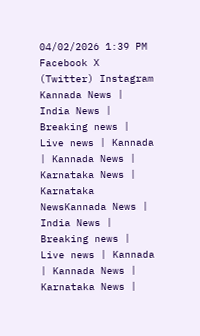04/02/2026 1:39 PM
Facebook X (Twitter) Instagram
Kannada News | India News | Breaking news | Live news | Kannada  | Kannada News | Karnataka News | Karnataka NewsKannada News | India News | Breaking news | Live news | Kannada  | Kannada News | Karnataka News |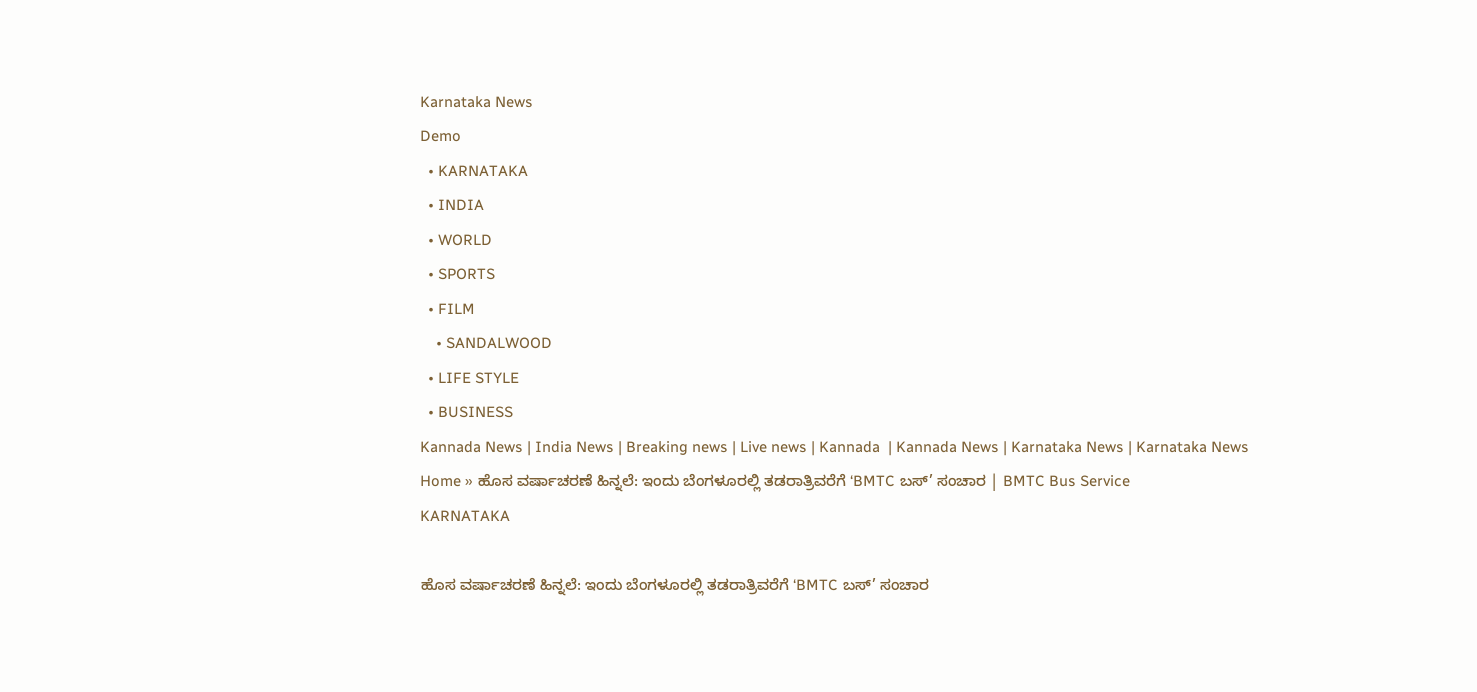Karnataka News
Demo
  • KARNATAKA
  • INDIA
  • WORLD
  • SPORTS
  • FILM
    • SANDALWOOD
  • LIFE STYLE
  • BUSINESS
Kannada News | India News | Breaking news | Live news | Kannada  | Kannada News | Karnataka News | Karnataka News
Home » ಹೊಸ ವರ್ಷಾಚರಣೆ ಹಿನ್ನಲೆ: ಇಂದು ಬೆಂಗಳೂರಲ್ಲಿ ತಡರಾತ್ರಿವರೆಗೆ ‘BMTC ಬಸ್’ ಸಂಚಾರ | BMTC Bus Service
KARNATAKA

ಹೊಸ ವರ್ಷಾಚರಣೆ ಹಿನ್ನಲೆ: ಇಂದು ಬೆಂಗಳೂರಲ್ಲಿ ತಡರಾತ್ರಿವರೆಗೆ ‘BMTC ಬಸ್’ ಸಂಚಾರ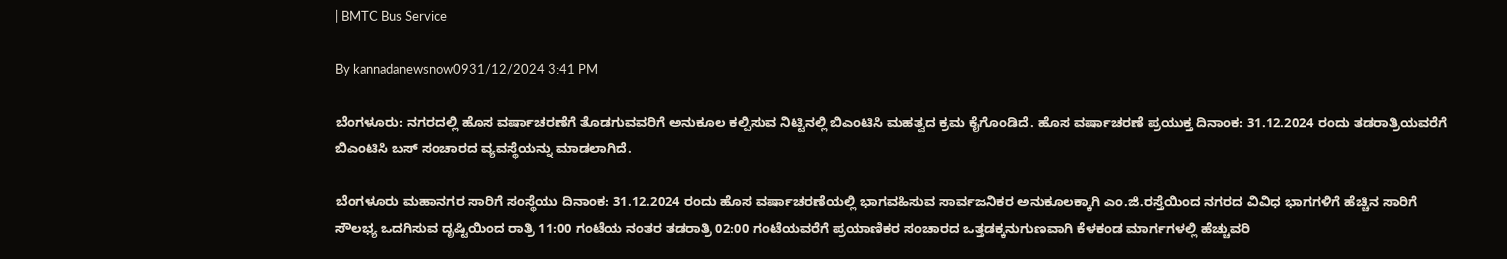| BMTC Bus Service

By kannadanewsnow0931/12/2024 3:41 PM

ಬೆಂಗಳೂರು: ನಗರದಲ್ಲಿ ಹೊಸ ವರ್ಷಾಚರಣೆಗೆ ತೊಡಗುವವರಿಗೆ ಅನುಕೂಲ ಕಲ್ಪಿಸುವ ನಿಟ್ಟಿನಲ್ಲಿ ಬಿಎಂಟಿಸಿ ಮಹತ್ವದ ಕ್ರಮ ಕೈಗೊಂಡಿದೆ. ಹೊಸ ವರ್ಷಾಚರಣೆ ಪ್ರಯುಕ್ತ ದಿನಾಂಕ: 31.12.2024 ರಂದು ತಡರಾತ್ರಿಯವರೆಗೆ ಬಿಎಂಟಿಸಿ ಬಸ್ ಸಂಚಾರದ ವ್ಯವಸ್ಥೆಯನ್ನು ಮಾಡಲಾಗಿದೆ.

ಬೆಂಗಳೂರು ಮಹಾನಗರ ಸಾರಿಗೆ ಸಂಸ್ಥೆಯು ದಿನಾಂಕ: 31.12.2024 ರಂದು ಹೊಸ ವರ್ಷಾಚರಣೆಯಲ್ಲಿ ಭಾಗವಹಿಸುವ ಸಾರ್ವಜನಿಕರ ಅನುಕೂಲಕ್ಕಾಗಿ ಎಂ.ಜಿ.ರಸ್ತೆಯಿಂದ ನಗರದ ವಿವಿಧ ಭಾಗಗಳಿಗೆ ಹೆಚ್ಚಿನ ಸಾರಿಗೆ ಸೌಲಭ್ಯ ಒದಗಿಸುವ ದೃಷ್ಟಿಯಿಂದ ರಾತ್ರಿ 11:00 ಗಂಟೆಯ ನಂತರ ತಡರಾತ್ರಿ 02:00 ಗಂಟೆಯವರೆಗೆ ಪ್ರಯಾಣಿಕರ ಸಂಚಾರದ ಒತ್ತಡಕ್ಕನುಗುಣವಾಗಿ ಕೆಳಕಂಡ ಮಾರ್ಗಗಳಲ್ಲಿ ಹೆಚ್ಚುವರಿ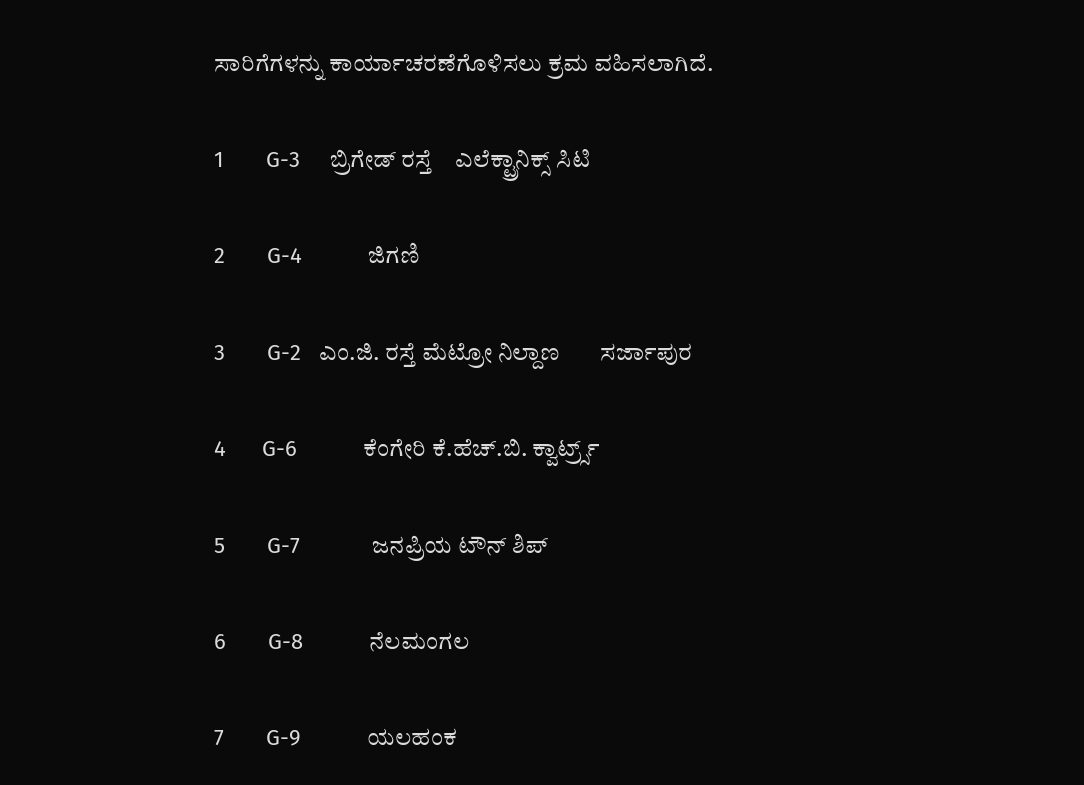ಸಾರಿಗೆಗಳನ್ನು ಕಾರ್ಯಾಚರಣೆಗೊಳಿಸಲು ಕ್ರಮ ವಹಿಸಲಾಗಿದೆ.

1       G-3     ಬ್ರಿಗೇಡ್ ರಸ್ತೆ    ಎಲೆಕ್ಟ್ರಾನಿಕ್ಸ್ ಸಿಟಿ

2       G-4           ಜಿಗಣಿ

3       G-2   ಎಂ.ಜಿ. ರಸ್ತೆ ಮೆಟ್ರೋ ನಿಲ್ದಾಣ       ಸರ್ಜಾಪುರ

4      G-6           ಕೆಂಗೇರಿ ಕೆ.ಹೆಚ್.ಬಿ. ಕ್ವಾರ್ಟ್ರ್ಸ್

5       G-7            ಜನಪ್ರಿಯ ಟೌನ್ ಶಿಪ್

6       G-8           ನೆಲಮಂಗಲ

7       G-9           ಯಲಹಂಕ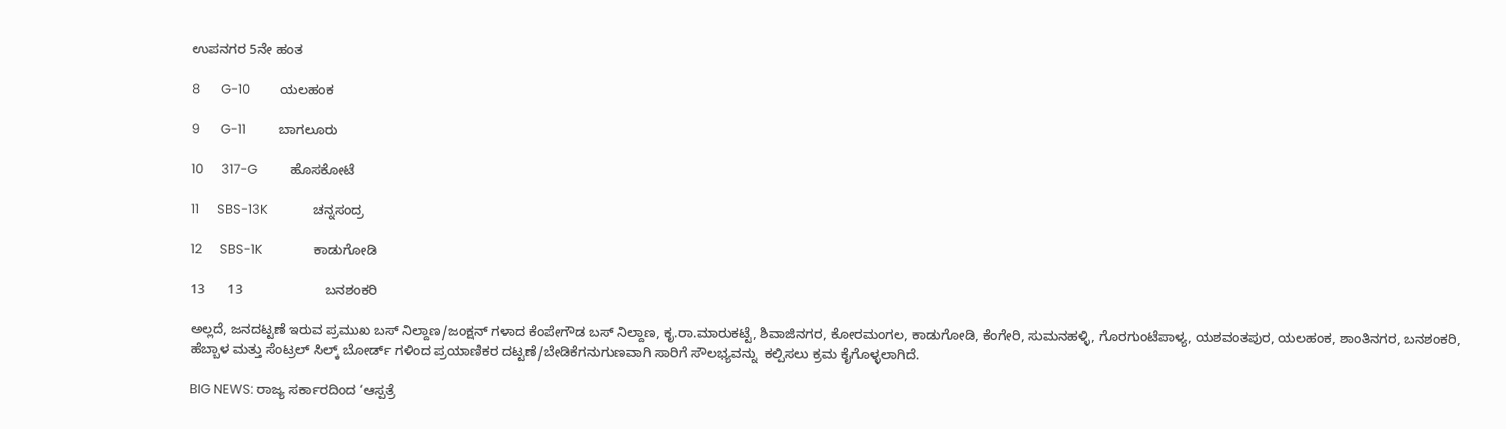ಉಪನಗರ 5ನೇ ಹಂತ

8       G-10          ಯಲಹಂಕ

9       G-11           ಬಾಗಲೂರು

10      317-G           ಹೊಸಕೋಟೆ

11      SBS-13K               ಚನ್ನಸಂದ್ರ

12      SBS-1K                 ಕಾಡುಗೋಡಿ

13      13                      ಬನಶಂಕರಿ

ಅಲ್ಲದೆ, ಜನದಟ್ಟಣೆ ಇರುವ ಪ್ರಮುಖ ಬಸ್ ನಿಲ್ದಾಣ/ಜಂಕ್ಷನ್ ಗಳಾದ ಕೆಂಪೇಗೌಡ ಬಸ್ ನಿಲ್ದಾಣ, ಕೃ.ರಾ.ಮಾರುಕಟ್ಟೆ, ಶಿವಾಜಿನಗರ, ಕೋರಮಂಗಲ, ಕಾಡುಗೋಡಿ, ಕೆಂಗೇರಿ, ಸುಮನಹಳ್ಳಿ, ಗೊರಗುಂಟೆಪಾಳ್ಯ, ಯಶವಂತಪುರ, ಯಲಹಂಕ, ಶಾಂತಿನಗರ, ಬನಶಂಕರಿ, ಹೆಬ್ಬಾಳ ಮತ್ತು ಸೆಂಟ್ರಲ್ ಸಿಲ್ಕ್ ಬೋರ್ಡ್ ಗಳಿಂದ ಪ್ರಯಾಣಿಕರ ದಟ್ಟಣೆ/ಬೇಡಿಕೆಗನುಗುಣವಾಗಿ ಸಾರಿಗೆ ಸೌಲಭ್ಯವನ್ನು  ಕಲ್ಪಿಸಲು ಕ್ರಮ ಕೈಗೊಳ್ಳಲಾಗಿದೆ.

BIG NEWS: ರಾಜ್ಯ ಸರ್ಕಾರದಿಂದ ‘ಆಸ್ಪತ್ರೆ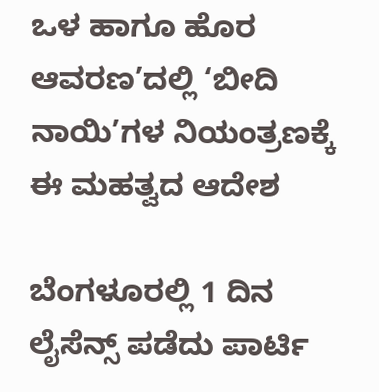ಒಳ ಹಾಗೂ ಹೊರ ಆವರಣ’ದಲ್ಲಿ ‘ಬೀದಿ ನಾಯಿ’ಗಳ ನಿಯಂತ್ರಣಕ್ಕೆ ಈ ಮಹತ್ವದ ಆದೇಶ

ಬೆಂಗಳೂರಲ್ಲಿ 1 ದಿನ ಲೈಸೆನ್ಸ್ ಪಡೆದು ಪಾರ್ಟಿ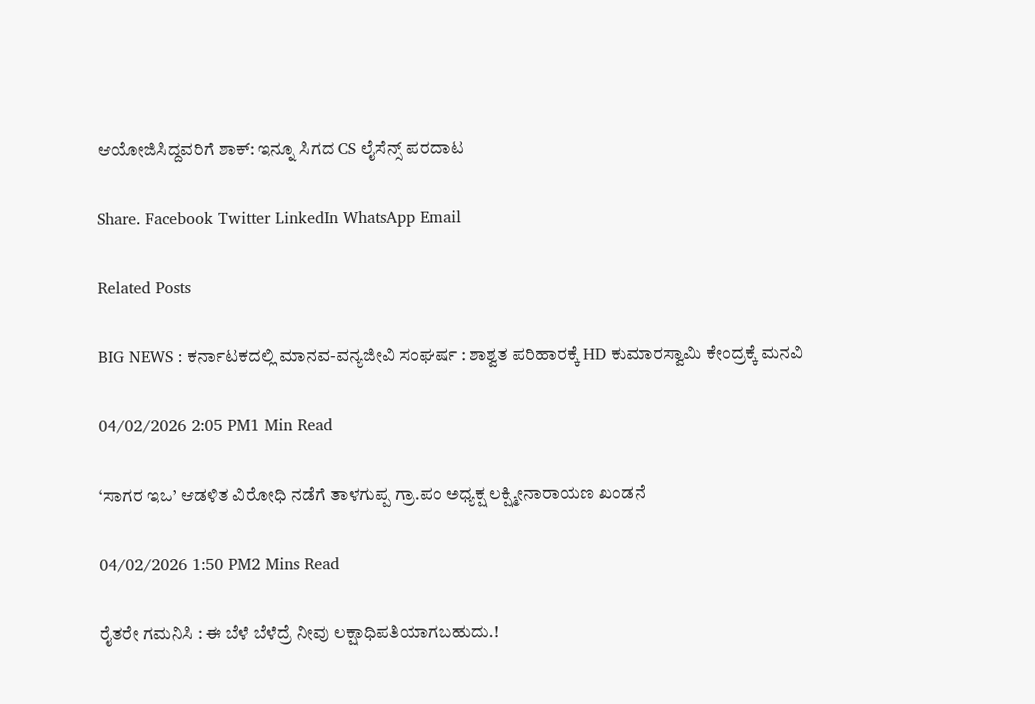ಆಯೋಜಿಸಿದ್ದವರಿಗೆ ಶಾಕ್: ಇನ್ನೂ ಸಿಗದ CS ಲೈಸೆನ್ಸ್ ಪರದಾಟ

Share. Facebook Twitter LinkedIn WhatsApp Email

Related Posts

BIG NEWS : ಕರ್ನಾಟಕದಲ್ಲಿ ಮಾನವ-ವನ್ಯಜೀವಿ ಸಂಘರ್ಷ : ಶಾಶ್ವತ ಪರಿಹಾರಕ್ಕೆ HD ಕುಮಾರಸ್ವಾಮಿ ಕೇಂದ್ರಕ್ಕೆ ಮನವಿ

04/02/2026 2:05 PM1 Min Read

‘ಸಾಗರ ಇಒ’ ಆಡಳಿತ ವಿರೋಧಿ ನಡೆಗೆ ತಾಳಗುಪ್ಪ ಗ್ರಾ.ಪಂ ಅಧ್ಯಕ್ಷ ಲಕ್ಷ್ಮೀನಾರಾಯಣ ಖಂಡನೆ

04/02/2026 1:50 PM2 Mins Read

ರೈತರೇ ಗಮನಿಸಿ : ಈ ಬೆಳೆ ಬೆಳೆದ್ರೆ ನೀವು ಲಕ್ಷಾಧಿಪತಿಯಾಗಬಹುದು.!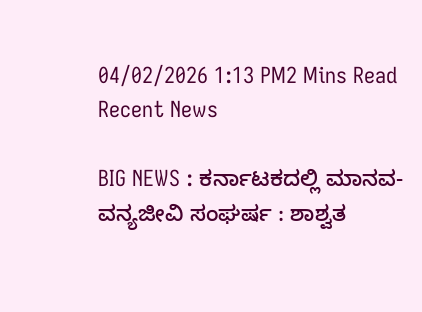04/02/2026 1:13 PM2 Mins Read
Recent News

BIG NEWS : ಕರ್ನಾಟಕದಲ್ಲಿ ಮಾನವ-ವನ್ಯಜೀವಿ ಸಂಘರ್ಷ : ಶಾಶ್ವತ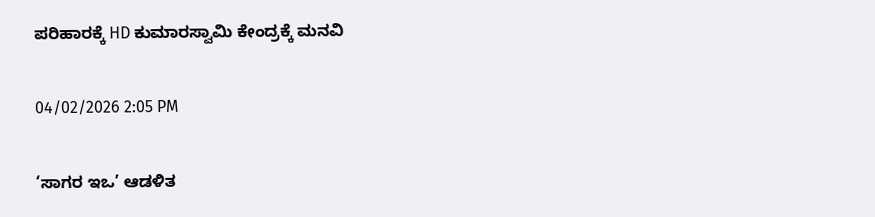ಪರಿಹಾರಕ್ಕೆ HD ಕುಮಾರಸ್ವಾಮಿ ಕೇಂದ್ರಕ್ಕೆ ಮನವಿ

04/02/2026 2:05 PM

‘ಸಾಗರ ಇಒ’ ಆಡಳಿತ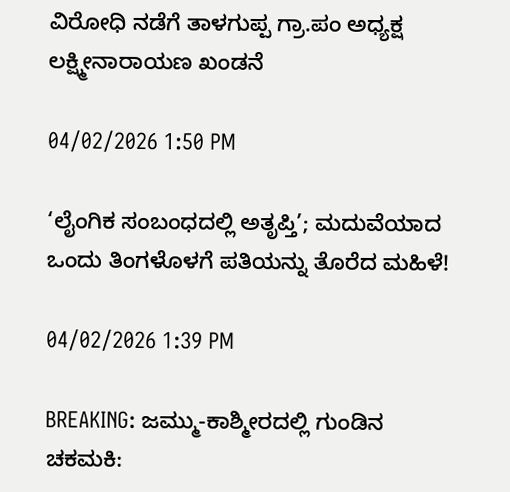ವಿರೋಧಿ ನಡೆಗೆ ತಾಳಗುಪ್ಪ ಗ್ರಾ.ಪಂ ಅಧ್ಯಕ್ಷ ಲಕ್ಷ್ಮೀನಾರಾಯಣ ಖಂಡನೆ

04/02/2026 1:50 PM

‘ಲೈಂಗಿಕ ಸಂಬಂಧದಲ್ಲಿ ಅತೃಪ್ತಿ’; ಮದುವೆಯಾದ ಒಂದು ತಿಂಗಳೊಳಗೆ ಪತಿಯನ್ನು ತೊರೆದ ಮಹಿಳೆ!

04/02/2026 1:39 PM

BREAKING: ಜಮ್ಮು-ಕಾಶ್ಮೀರದಲ್ಲಿ ಗುಂಡಿನ ಚಕಮಕಿ: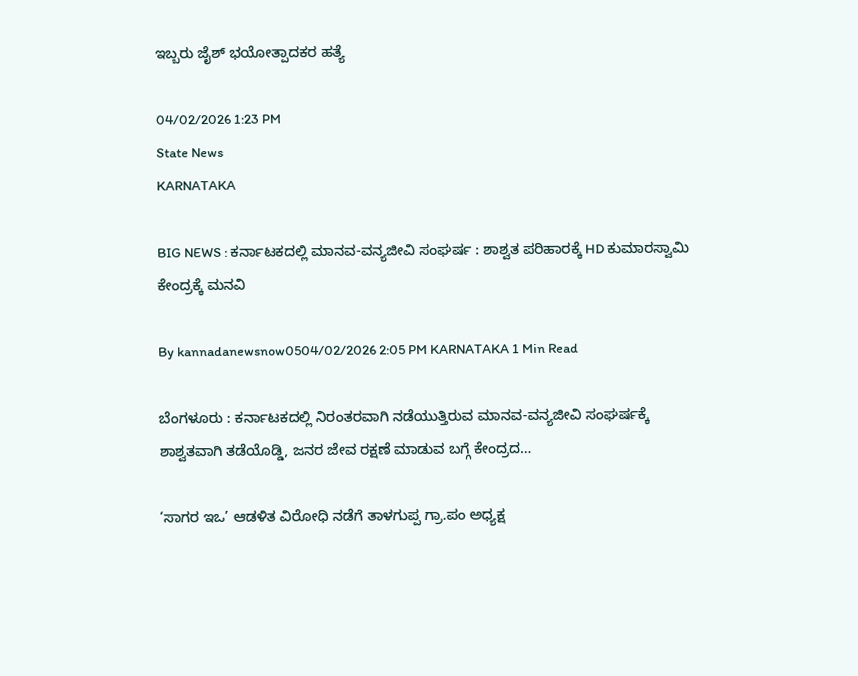ಇಬ್ಬರು ಜೈಶ್ ಭಯೋತ್ಪಾದಕರ ಹತ್ಯೆ

04/02/2026 1:23 PM
State News
KARNATAKA

BIG NEWS : ಕರ್ನಾಟಕದಲ್ಲಿ ಮಾನವ-ವನ್ಯಜೀವಿ ಸಂಘರ್ಷ : ಶಾಶ್ವತ ಪರಿಹಾರಕ್ಕೆ HD ಕುಮಾರಸ್ವಾಮಿ ಕೇಂದ್ರಕ್ಕೆ ಮನವಿ

By kannadanewsnow0504/02/2026 2:05 PM KARNATAKA 1 Min Read

ಬೆಂಗಳೂರು : ಕರ್ನಾಟಕದಲ್ಲಿ ನಿರಂತರವಾಗಿ ನಡೆಯುತ್ತಿರುವ ಮಾನವ-ವನ್ಯಜೀವಿ ಸಂಘರ್ಷಕ್ಕೆ ಶಾಶ್ವತವಾಗಿ ತಡೆಯೊಡ್ಡಿ, ಜನರ ಜೇವ ರಕ್ಷಣೆ ಮಾಡುವ ಬಗ್ಗೆ ಕೇಂದ್ರದ…

‘ಸಾಗರ ಇಒ’ ಆಡಳಿತ ವಿರೋಧಿ ನಡೆಗೆ ತಾಳಗುಪ್ಪ ಗ್ರಾ.ಪಂ ಅಧ್ಯಕ್ಷ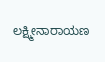ಲಕ್ಷ್ಮೀನಾರಾಯಣ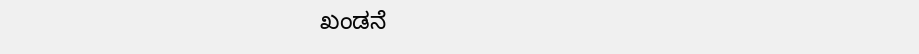ಖಂಡನೆ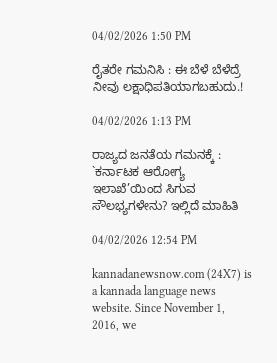04/02/2026 1:50 PM

ರೈತರೇ ಗಮನಿಸಿ : ಈ ಬೆಳೆ ಬೆಳೆದ್ರೆ ನೀವು ಲಕ್ಷಾಧಿಪತಿಯಾಗಬಹುದು.!

04/02/2026 1:13 PM

ರಾಜ್ಯದ ಜನತೆಯ ಗಮನಕ್ಕೆ : `ಕರ್ನಾಟಕ ಆರೋಗ್ಯ ಇಲಾಖೆ’ಯಿಂದ ಸಿಗುವ ಸೌಲಭ್ಯಗಳೇನು? ಇಲ್ಲಿದೆ ಮಾಹಿತಿ

04/02/2026 12:54 PM

kannadanewsnow.com (24X7) is a kannada language news website. Since November 1, 2016, we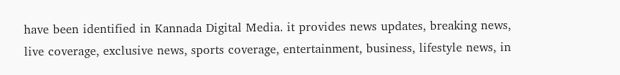have been identified in Kannada Digital Media. it provides news updates, breaking news, live coverage, exclusive news, sports coverage, entertainment, business, lifestyle news, in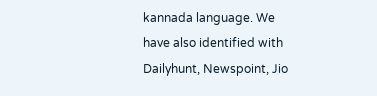kannada language. We have also identified with Dailyhunt, Newspoint, Jio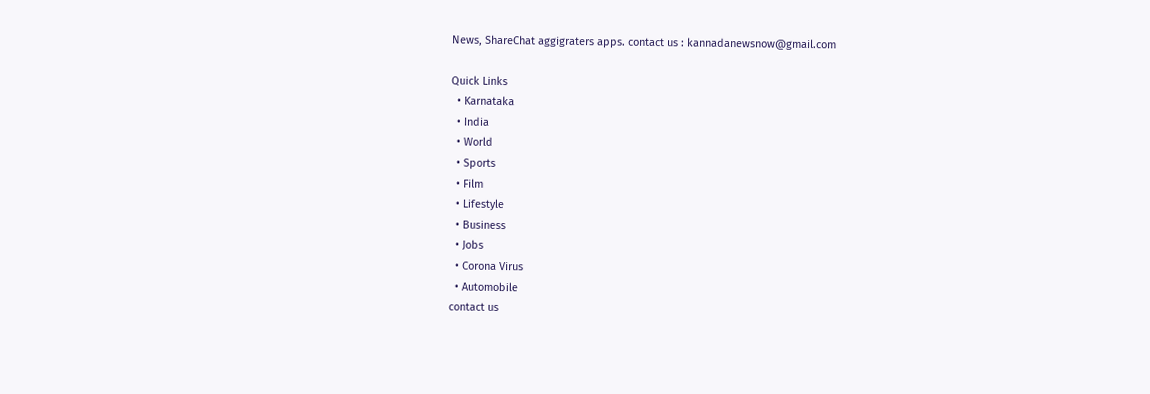News, ShareChat aggigraters apps. contact us : kannadanewsnow@gmail.com

Quick Links
  • Karnataka
  • India
  • World
  • Sports
  • Film
  • Lifestyle
  • Business
  • Jobs
  • Corona Virus
  • Automobile
contact us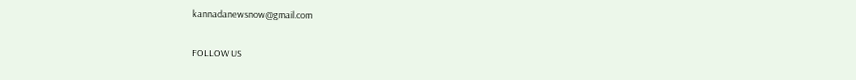kannadanewsnow@gmail.com

FOLLOW US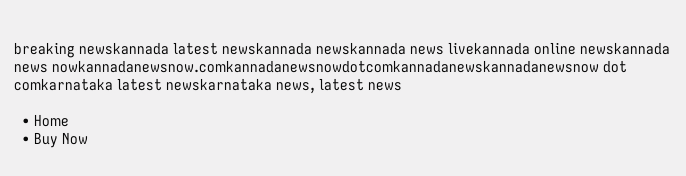breaking newskannada latest newskannada newskannada news livekannada online newskannada news nowkannadanewsnow.comkannadanewsnowdotcomkannadanewskannadanewsnow dot comkarnataka latest newskarnataka news, latest news

  • Home
  • Buy Now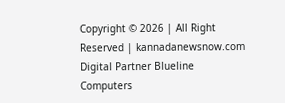Copyright © 2026 | All Right Reserved | kannadanewsnow.com
Digital Partner Blueline Computers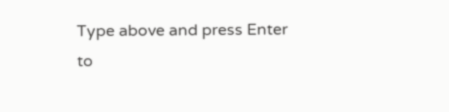Type above and press Enter to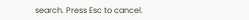search. Press Esc to cancel.